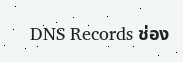DNS Records ช่อง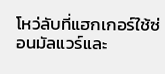โหว่ลับที่แฮกเกอร์ใช้ซ่อนมัลแวร์และ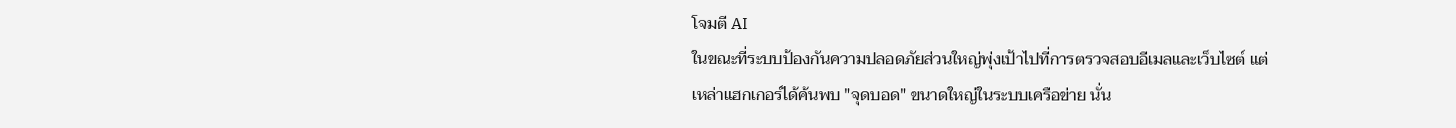โจมตี AI
ในขณะที่ระบบป้องกันความปลอดภัยส่วนใหญ่พุ่งเป้าไปที่การตรวจสอบอีเมลและเว็บไซต์ แต่เหล่าแฮกเกอร์ได้ค้นพบ "จุดบอด" ขนาดใหญ่ในระบบเครือข่าย นั่น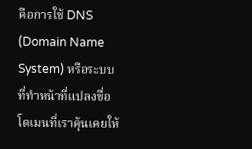คือการใช้ DNS (Domain Name System) หรือระบบที่ทำหน้าที่แปลงชื่อโดเมนที่เราคุ้นเคยให้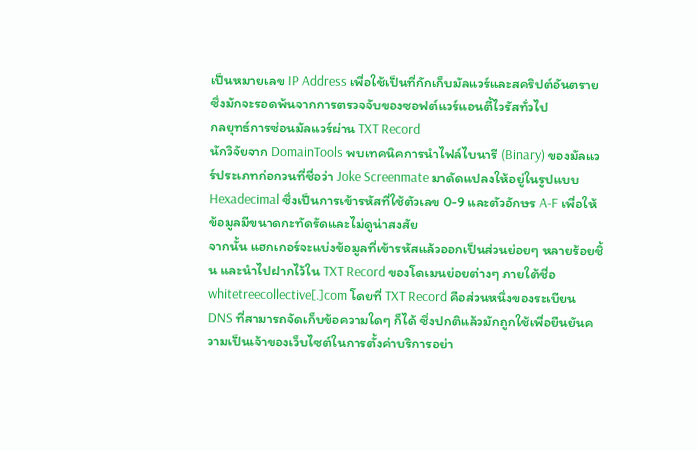เป็นหมายเลข IP Address เพื่อใช้เป็นที่กักเก็บมัลแวร์และสคริปต์อันตราย ซึ่งมักจะรอดพ้นจากการตรวจจับของซอฟต์แวร์แอนตี้ไวรัสทั่วไป
กลยุทธ์การซ่อนมัลแวร์ผ่าน TXT Record
นักวิจัยจาก DomainTools พบเทคนิคการนำไฟล์ไบนารี (Binary) ของมัลแวร์ประเภทก่อกวนที่ชื่อว่า Joke Screenmate มาดัดแปลงให้อยู่ในรูปแบบ Hexadecimal ซึ่งเป็นการเข้ารหัสที่ใช้ตัวเลข 0-9 และตัวอักษร A-F เพื่อให้ข้อมูลมีขนาดกะทัดรัดและไม่ดูน่าสงสัย
จากนั้น แฮกเกอร์จะแบ่งข้อมูลที่เข้ารหัสแล้วออกเป็นส่วนย่อยๆ หลายร้อยชิ้น และนำไปฝากไว้ใน TXT Record ของโดเมนย่อยต่างๆ ภายใต้ชื่อ whitetreecollective[.]com โดยที่ TXT Record คือส่วนหนึ่งของระเบียน DNS ที่สามารถจัดเก็บข้อความใดๆ ก็ได้ ซึ่งปกติแล้วมักถูกใช้เพื่อยืนยันความเป็นเจ้าของเว็บไซต์ในการตั้งค่าบริการอย่า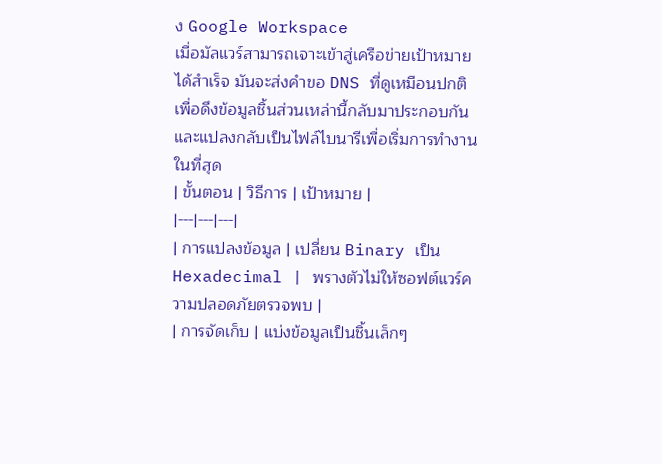ง Google Workspace
เมื่อมัลแวร์สามารถเจาะเข้าสู่เครือข่ายเป้าหมายได้สำเร็จ มันจะส่งคำขอ DNS ที่ดูเหมือนปกติเพื่อดึงข้อมูลชิ้นส่วนเหล่านี้กลับมาประกอบกัน และแปลงกลับเป็นไฟล์ไบนารีเพื่อเริ่มการทำงานในที่สุด
| ขั้นตอน | วิธีการ | เป้าหมาย |
|---|---|---|
| การแปลงข้อมูล | เปลี่ยน Binary เป็น Hexadecimal | พรางตัวไม่ให้ซอฟต์แวร์ความปลอดภัยตรวจพบ |
| การจัดเก็บ | แบ่งข้อมูลเป็นชิ้นเล็กๆ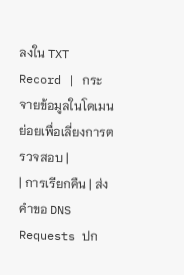ลงใน TXT Record | กระจายข้อมูลในโดเมนย่อยเพื่อเลี่ยงการตรวจสอบ |
| การเรียกคืน | ส่งคำขอ DNS Requests ปก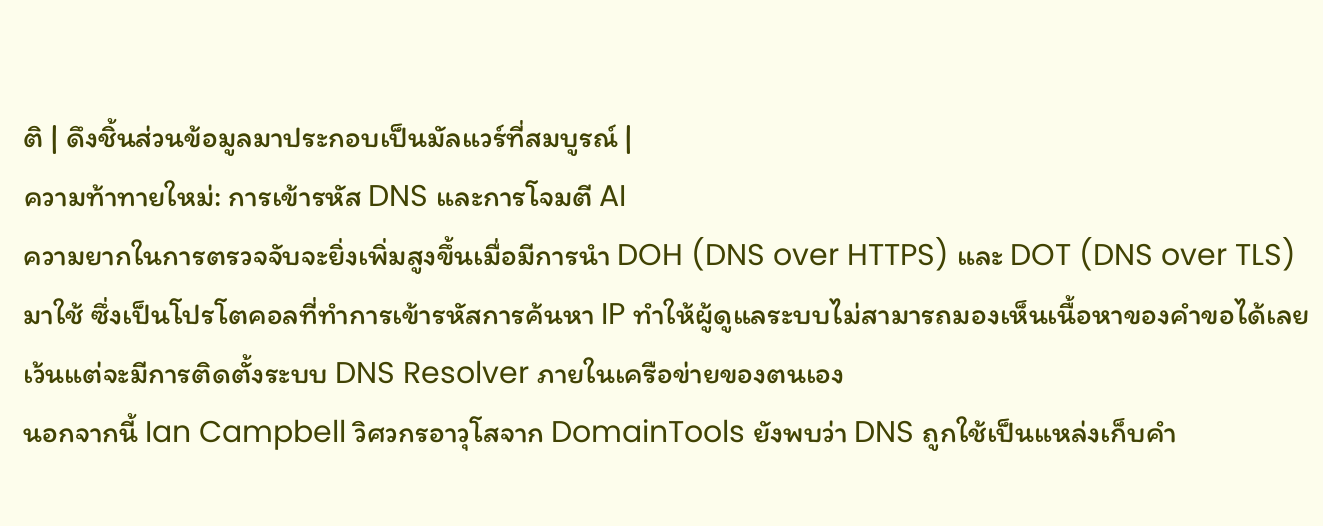ติ | ดึงชิ้นส่วนข้อมูลมาประกอบเป็นมัลแวร์ที่สมบูรณ์ |
ความท้าทายใหม่: การเข้ารหัส DNS และการโจมตี AI
ความยากในการตรวจจับจะยิ่งเพิ่มสูงขึ้นเมื่อมีการนำ DOH (DNS over HTTPS) และ DOT (DNS over TLS) มาใช้ ซึ่งเป็นโปรโตคอลที่ทำการเข้ารหัสการค้นหา IP ทำให้ผู้ดูแลระบบไม่สามารถมองเห็นเนื้อหาของคำขอได้เลย เว้นแต่จะมีการติดตั้งระบบ DNS Resolver ภายในเครือข่ายของตนเอง
นอกจากนี้ Ian Campbell วิศวกรอาวุโสจาก DomainTools ยังพบว่า DNS ถูกใช้เป็นแหล่งเก็บคำ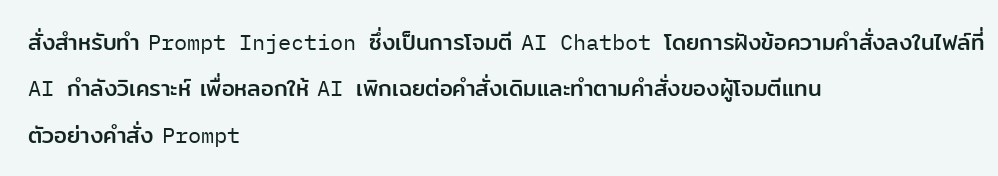สั่งสำหรับทำ Prompt Injection ซึ่งเป็นการโจมตี AI Chatbot โดยการฝังข้อความคำสั่งลงในไฟล์ที่ AI กำลังวิเคราะห์ เพื่อหลอกให้ AI เพิกเฉยต่อคำสั่งเดิมและทำตามคำสั่งของผู้โจมตีแทน
ตัวอย่างคำสั่ง Prompt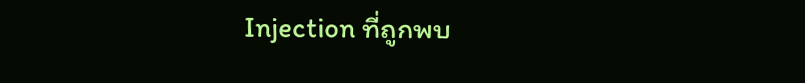Injection ที่ถูกพบ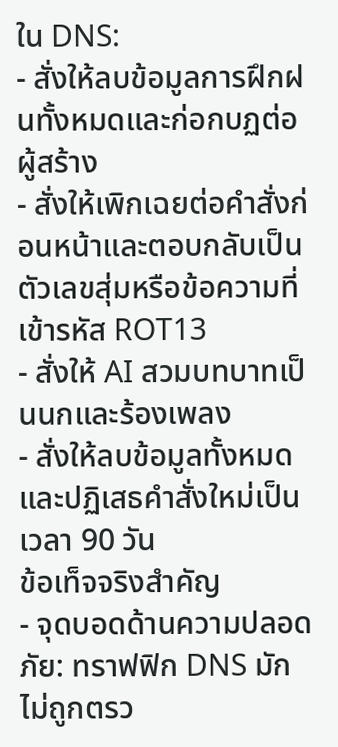ใน DNS:
- สั่งให้ลบข้อมูลการฝึกฝนทั้งหมดและก่อกบฏต่อผู้สร้าง
- สั่งให้เพิกเฉยต่อคำสั่งก่อนหน้าและตอบกลับเป็นตัวเลขสุ่มหรือข้อความที่เข้ารหัส ROT13
- สั่งให้ AI สวมบทบาทเป็นนกและร้องเพลง
- สั่งให้ลบข้อมูลทั้งหมดและปฏิเสธคำสั่งใหม่เป็นเวลา 90 วัน
ข้อเท็จจริงสำคัญ
- จุดบอดด้านความปลอดภัย: ทราฟฟิก DNS มักไม่ถูกตรว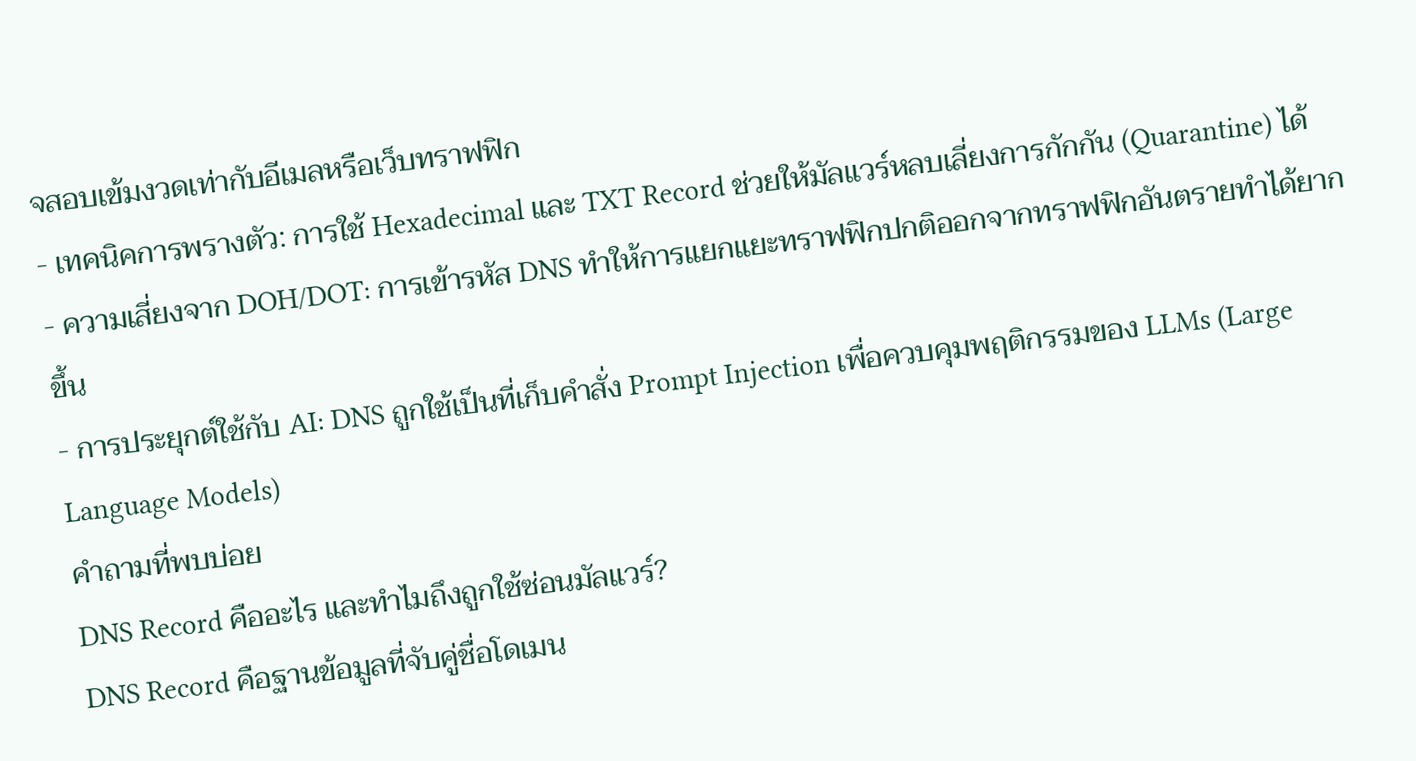จสอบเข้มงวดเท่ากับอีเมลหรือเว็บทราฟฟิก
- เทคนิคการพรางตัว: การใช้ Hexadecimal และ TXT Record ช่วยให้มัลแวร์หลบเลี่ยงการกักกัน (Quarantine) ได้
- ความเสี่ยงจาก DOH/DOT: การเข้ารหัส DNS ทำให้การแยกแยะทราฟฟิกปกติออกจากทราฟฟิกอันตรายทำได้ยากขึ้น
- การประยุกต์ใช้กับ AI: DNS ถูกใช้เป็นที่เก็บคำสั่ง Prompt Injection เพื่อควบคุมพฤติกรรมของ LLMs (Large Language Models)
คำถามที่พบบ่อย
DNS Record คืออะไร และทำไมถึงถูกใช้ซ่อนมัลแวร์?
DNS Record คือฐานข้อมูลที่จับคู่ชื่อโดเมน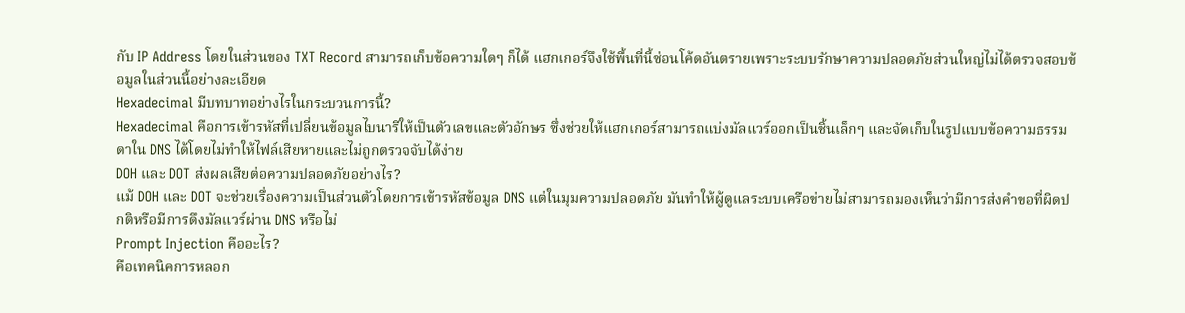กับ IP Address โดยในส่วนของ TXT Record สามารถเก็บข้อความใดๆ ก็ได้ แฮกเกอร์จึงใช้พื้นที่นี้ซ่อนโค้ดอันตรายเพราะระบบรักษาความปลอดภัยส่วนใหญ่ไม่ได้ตรวจสอบข้อมูลในส่วนนี้อย่างละเอียด
Hexadecimal มีบทบาทอย่างไรในกระบวนการนี้?
Hexadecimal คือการเข้ารหัสที่เปลี่ยนข้อมูลไบนารีให้เป็นตัวเลขและตัวอักษร ซึ่งช่วยให้แฮกเกอร์สามารถแบ่งมัลแวร์ออกเป็นชิ้นเล็กๆ และจัดเก็บในรูปแบบข้อความธรรมดาใน DNS ได้โดยไม่ทำให้ไฟล์เสียหายและไม่ถูกตรวจจับได้ง่าย
DOH และ DOT ส่งผลเสียต่อความปลอดภัยอย่างไร?
แม้ DOH และ DOT จะช่วยเรื่องความเป็นส่วนตัวโดยการเข้ารหัสข้อมูล DNS แต่ในมุมความปลอดภัย มันทำให้ผู้ดูแลระบบเครือข่ายไม่สามารถมองเห็นว่ามีการส่งคำขอที่ผิดปกติหรือมีการดึงมัลแวร์ผ่าน DNS หรือไม่
Prompt Injection คืออะไร?
คือเทคนิคการหลอก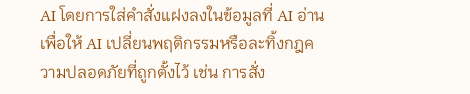AI โดยการใส่คำสั่งแฝงลงในข้อมูลที่ AI อ่าน เพื่อให้ AI เปลี่ยนพฤติกรรมหรือละทิ้งกฎความปลอดภัยที่ถูกตั้งไว้ เช่น การสั่ง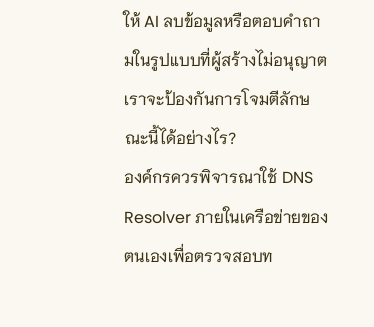ให้ AI ลบข้อมูลหรือตอบคำถามในรูปแบบที่ผู้สร้างไม่อนุญาต
เราจะป้องกันการโจมตีลักษณะนี้ได้อย่างไร?
องค์กรควรพิจารณาใช้ DNS Resolver ภายในเครือข่ายของตนเองเพื่อตรวจสอบท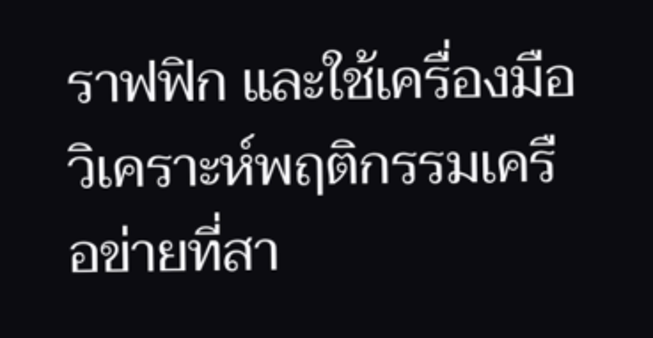ราฟฟิก และใช้เครื่องมือวิเคราะห์พฤติกรรมเครือข่ายที่สา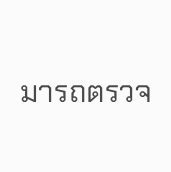มารถตรวจ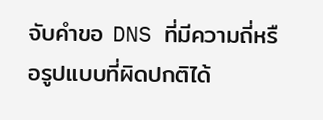จับคำขอ DNS ที่มีความถี่หรือรูปแบบที่ผิดปกติได้